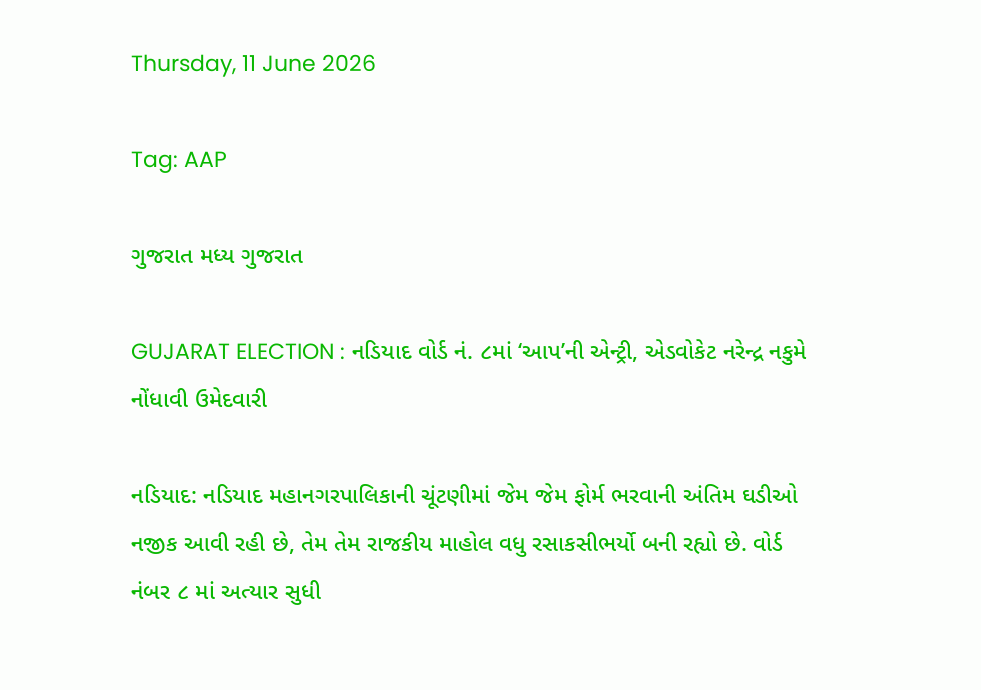Thursday, 11 June 2026

Tag: AAP

ગુજરાત મધ્ય ગુજરાત

GUJARAT ELECTION : નડિયાદ વોર્ડ નં. ૮માં ‘આપ’ની એન્ટ્રી, એડવોકેટ નરેન્દ્ર નકુમે નોંધાવી ઉમેદવારી

નડિયાદ: નડિયાદ મહાનગરપાલિકાની ચૂંટણીમાં જેમ જેમ ફોર્મ ભરવાની અંતિમ ઘડીઓ નજીક આવી રહી છે, તેમ તેમ રાજકીય માહોલ વધુ રસાકસીભર્યો બની રહ્યો છે. વોર્ડ નંબર ૮ માં અત્યાર સુધી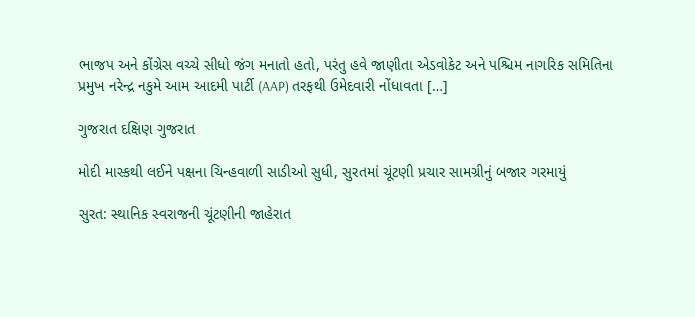ભાજપ અને કોંગ્રેસ વચ્ચે સીધો જંગ મનાતો હતો, પરંતુ હવે જાણીતા એડવોકેટ અને પશ્ચિમ નાગરિક સમિતિના પ્રમુખ નરેન્દ્ર નકુમે આમ આદમી પાર્ટી (AAP) તરફથી ઉમેદવારી નોંધાવતા […]

ગુજરાત દક્ષિણ ગુજરાત

મોદી માસ્કથી લઈને પક્ષના ચિન્હવાળી સાડીઓ સુધી, સુરતમાં ચૂંટણી પ્રચાર સામગ્રીનું બજાર ગરમાયું

સુરત: સ્થાનિક સ્વરાજની ચૂંટણીની જાહેરાત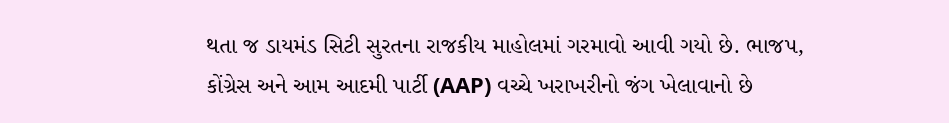થતા જ ડાયમંડ સિટી સુરતના રાજકીય માહોલમાં ગરમાવો આવી ગયો છે. ભાજપ, કોંગ્રેસ અને આમ આદમી પાર્ટી (AAP) વચ્ચે ખરાખરીનો જંગ ખેલાવાનો છે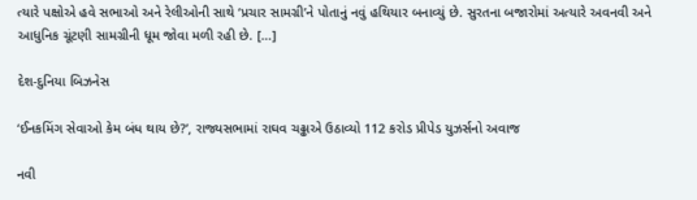ત્યારે પક્ષોએ હવે સભાઓ અને રેલીઓની સાથે ‘પ્રચાર સામગ્રી’ને પોતાનું નવું હથિયાર બનાવ્યું છે. સુરતના બજારોમાં અત્યારે અવનવી અને આધુનિક ચૂંટણી સામગ્રીની ધૂમ જોવા મળી રહી છે. […]

દેશ-દુનિયા બિઝનેસ

‘ઈનકમિંગ સેવાઓ કેમ બંધ થાય છે?’, રાજ્યસભામાં રાઘવ ચઢ્ઢાએ ઉઠાવ્યો 112 કરોડ પ્રીપેડ યુઝર્સનો અવાજ

નવી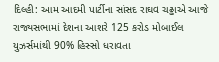દિલ્હી: આમ આદમી પાર્ટીના સાંસદ રાઘવ ચઢ્ઢાએ આજે રાજ્યસભામાં દેશના આશરે 125 કરોડ મોબાઈલ યુઝર્સમાંથી 90% હિસ્સો ધરાવતા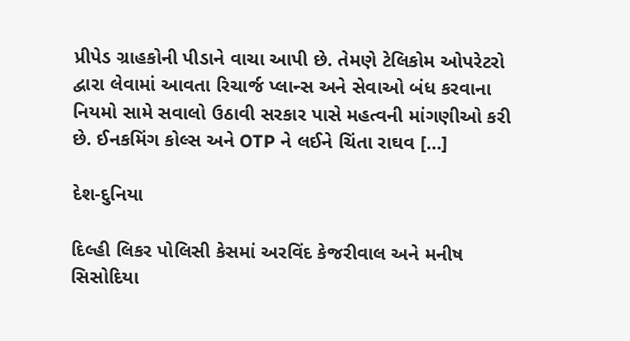પ્રીપેડ ગ્રાહકોની પીડાને વાચા આપી છે. તેમણે ટેલિકોમ ઓપરેટરો દ્વારા લેવામાં આવતા રિચાર્જ પ્લાન્સ અને સેવાઓ બંધ કરવાના નિયમો સામે સવાલો ઉઠાવી સરકાર પાસે મહત્વની માંગણીઓ કરી છે. ઈનકમિંગ કોલ્સ અને OTP ને લઈને ચિંતા રાઘવ […]

દેશ-દુનિયા

દિલ્હી લિકર પોલિસી કેસમાં અરવિંદ કેજરીવાલ અને મનીષ સિસોદિયા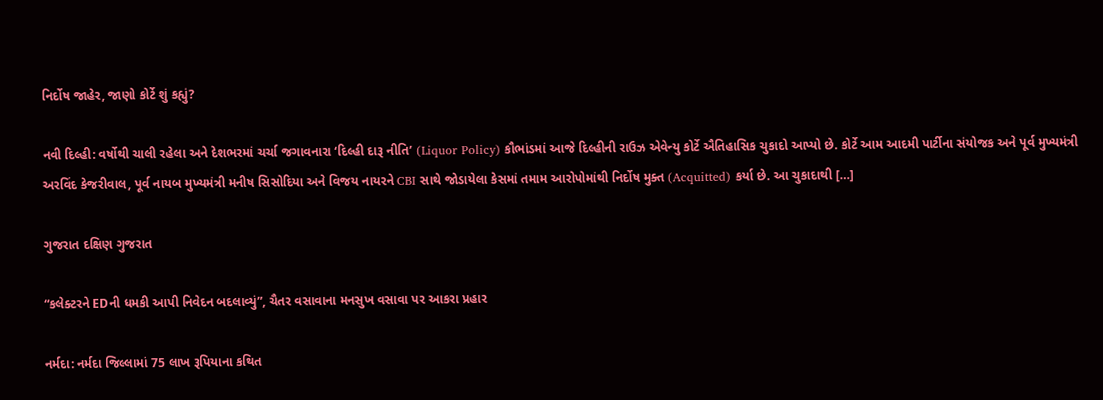નિર્દોષ જાહેર, જાણો કોર્ટે શું કહ્યું?

નવી દિલ્હી: વર્ષોથી ચાલી રહેલા અને દેશભરમાં ચર્ચા જગાવનારા ‘દિલ્હી દારૂ નીતિ’ (Liquor Policy) કૌભાંડમાં આજે દિલ્હીની રાઉઝ એવેન્યુ કોર્ટે ઐતિહાસિક ચુકાદો આપ્યો છે. કોર્ટે આમ આદમી પાર્ટીના સંયોજક અને પૂર્વ મુખ્યમંત્રી અરવિંદ કેજરીવાલ, પૂર્વ નાયબ મુખ્યમંત્રી મનીષ સિસોદિયા અને વિજય નાયરને CBI સાથે જોડાયેલા કેસમાં તમામ આરોપોમાંથી નિર્દોષ મુક્ત (Acquitted) કર્યા છે. આ ચુકાદાથી […]

ગુજરાત દક્ષિણ ગુજરાત

“કલેક્ટરને EDની ધમકી આપી નિવેદન બદલાવ્યું”, ચૈતર વસાવાના મનસુખ વસાવા પર આકરા પ્રહાર

નર્મદા: નર્મદા જિલ્લામાં 75 લાખ રૂપિયાના કથિત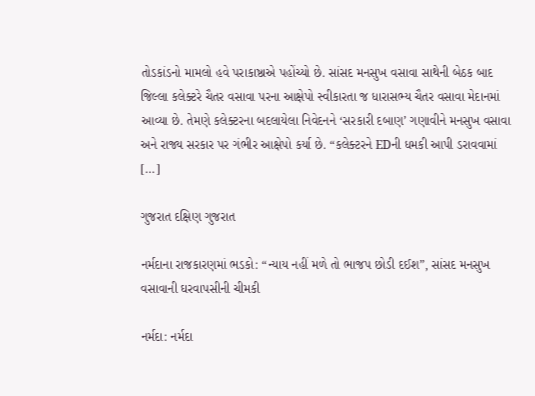તોડકાંડનો મામલો હવે પરાકાષ્ઠાએ પહોંચ્યો છે. સાંસદ મનસુખ વસાવા સાથેની બેઠક બાદ જિલ્લા કલેક્ટરે ચૈતર વસાવા પરના આક્ષેપો સ્વીકારતા જ ધારાસભ્ય ચૈતર વસાવા મેદાનમાં આવ્યા છે. તેમણે કલેક્ટરના બદલાયેલા નિવેદનને ‘સરકારી દબાણ’ ગણાવીને મનસુખ વસાવા અને રાજ્ય સરકાર પર ગંભીર આક્ષેપો કર્યા છે. “કલેક્ટરને EDની ધમકી આપી ડરાવવામાં […]

ગુજરાત દક્ષિણ ગુજરાત

નર્મદાના રાજકારણમાં ભડકો: “ન્યાય નહીં મળે તો ભાજપ છોડી દઈશ”, સાંસદ મનસુખ વસાવાની ઘરવાપસીની ચીમકી

નર્મદા: નર્મદા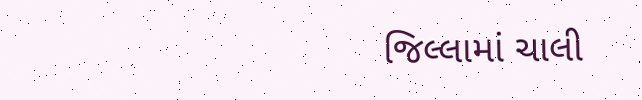જિલ્લામાં ચાલી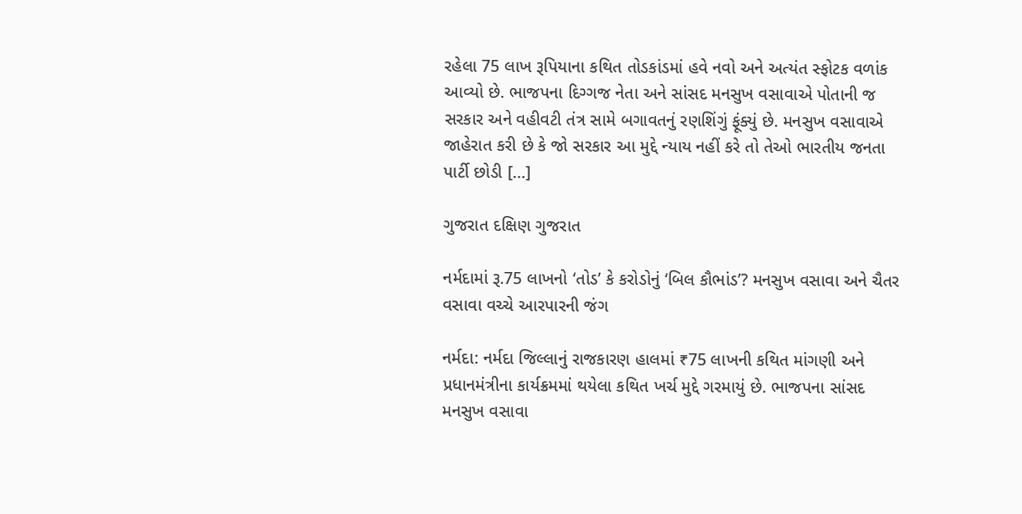રહેલા 75 લાખ રૂપિયાના કથિત તોડકાંડમાં હવે નવો અને અત્યંત સ્ફોટક વળાંક આવ્યો છે. ભાજપના દિગ્ગજ નેતા અને સાંસદ મનસુખ વસાવાએ પોતાની જ સરકાર અને વહીવટી તંત્ર સામે બગાવતનું રણશિંગું ફૂંક્યું છે. મનસુખ વસાવાએ જાહેરાત કરી છે કે જો સરકાર આ મુદ્દે ન્યાય નહીં કરે તો તેઓ ભારતીય જનતા પાર્ટી છોડી […]

ગુજરાત દક્ષિણ ગુજરાત

નર્મદામાં રૂ.75 લાખનો ‘તોડ’ કે કરોડોનું ‘બિલ કૌભાંડ’? મનસુખ વસાવા અને ચૈતર વસાવા વચ્ચે આરપારની જંગ

નર્મદા: નર્મદા જિલ્લાનું રાજકારણ હાલમાં ₹75 લાખની કથિત માંગણી અને પ્રધાનમંત્રીના કાર્યક્રમમાં થયેલા કથિત ખર્ચ મુદ્દે ગરમાયું છે. ભાજપના સાંસદ મનસુખ વસાવા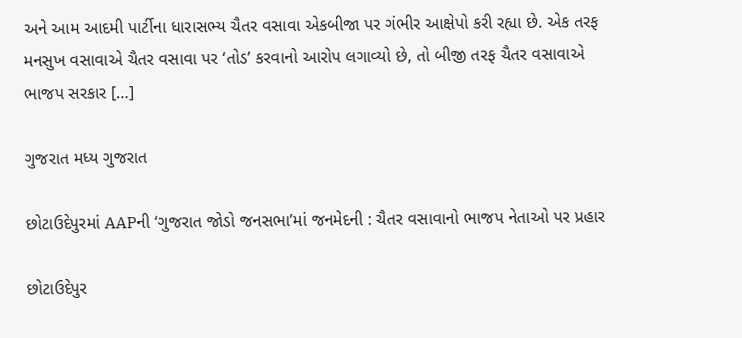અને આમ આદમી પાર્ટીના ધારાસભ્ય ચૈતર વસાવા એકબીજા પર ગંભીર આક્ષેપો કરી રહ્યા છે. એક તરફ મનસુખ વસાવાએ ચૈતર વસાવા પર ‘તોડ’ કરવાનો આરોપ લગાવ્યો છે, તો બીજી તરફ ચૈતર વસાવાએ ભાજપ સરકાર […]

ગુજરાત મધ્ય ગુજરાત

છોટાઉદેપુરમાં AAPની ‘ગુજરાત જોડો જનસભા’માં જનમેદની : ચૈતર વસાવાનો ભાજપ નેતાઓ પર પ્રહાર

છોટાઉદેપુર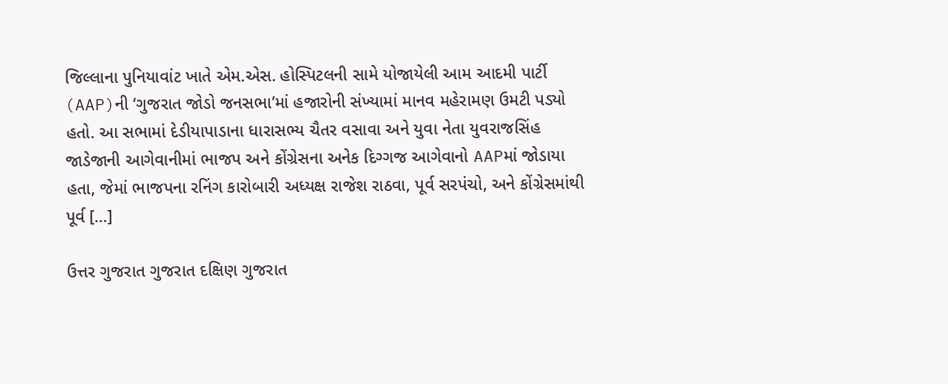જિલ્લાના પુનિયાવાંટ ખાતે એમ.એસ. હોસ્પિટલની સામે યોજાયેલી આમ આદમી પાર્ટી (AAP)ની ‘ગુજરાત જોડો જનસભા’માં હજારોની સંખ્યામાં માનવ મહેરામણ ઉમટી પડ્યો હતો. આ સભામાં દેડીયાપાડાના ધારાસભ્ય ચૈતર વસાવા અને યુવા નેતા યુવરાજસિંહ જાડેજાની આગેવાનીમાં ભાજપ અને કોંગ્રેસના અનેક દિગ્ગજ આગેવાનો AAPમાં જોડાયા હતા, જેમાં ભાજપના રનિંગ કારોબારી અધ્યક્ષ રાજેશ રાઠવા, પૂર્વ સરપંચો, અને કોંગ્રેસમાંથી પૂર્વ […]

ઉત્તર ગુજરાત ગુજરાત દક્ષિણ ગુજરાત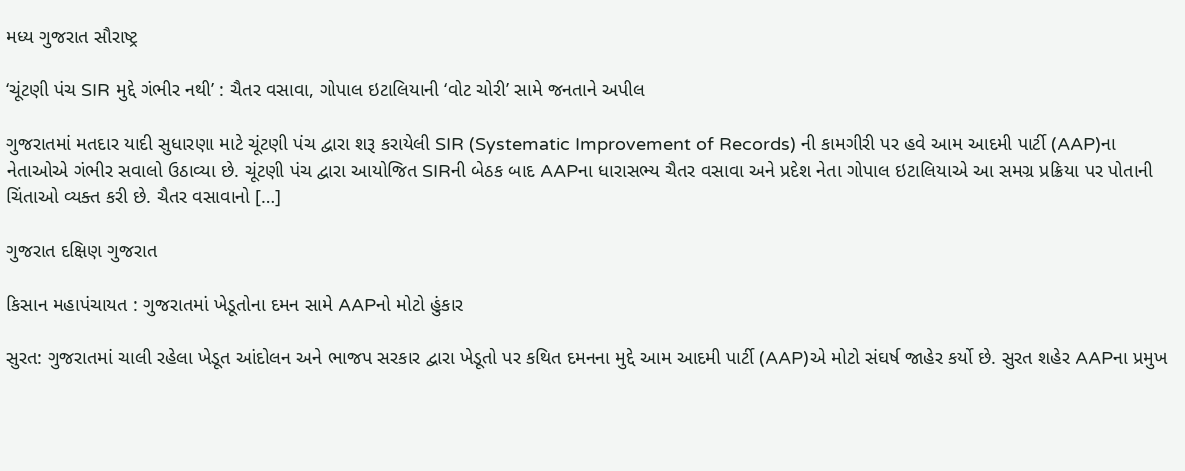મધ્ય ગુજરાત સૌરાષ્ટ્ર

‘ચૂંટણી પંચ SIR મુદ્દે ગંભીર નથી’ : ચૈતર વસાવા, ગોપાલ ઇટાલિયાની ‘વોટ ચોરી’ સામે જનતાને અપીલ

ગુજરાતમાં મતદાર યાદી સુધારણા માટે ચૂંટણી પંચ દ્વારા શરૂ કરાયેલી SIR (Systematic Improvement of Records) ની કામગીરી પર હવે આમ આદમી પાર્ટી (AAP)ના નેતાઓએ ગંભીર સવાલો ઉઠાવ્યા છે. ચૂંટણી પંચ દ્વારા આયોજિત SIRની બેઠક બાદ AAPના ધારાસભ્ય ચૈતર વસાવા અને પ્રદેશ નેતા ગોપાલ ઇટાલિયાએ આ સમગ્ર પ્રક્રિયા પર પોતાની ચિંતાઓ વ્યક્ત કરી છે. ચૈતર વસાવાનો […]

ગુજરાત દક્ષિણ ગુજરાત

કિસાન મહાપંચાયત : ગુજરાતમાં ખેડૂતોના દમન સામે AAPનો મોટો હુંકાર

સુરત: ગુજરાતમાં ચાલી રહેલા ખેડૂત આંદોલન અને ભાજપ સરકાર દ્વારા ખેડૂતો પર કથિત દમનના મુદ્દે આમ આદમી પાર્ટી (AAP)એ મોટો સંઘર્ષ જાહેર કર્યો છે. સુરત શહેર AAPના પ્રમુખ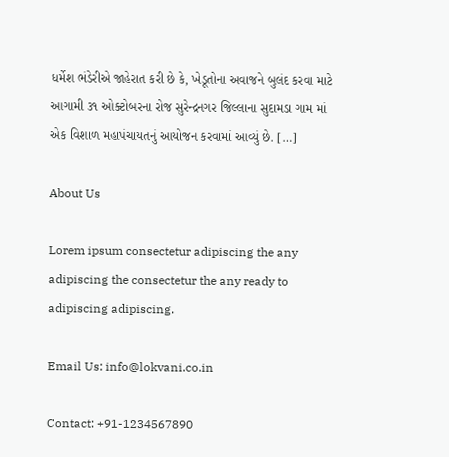ધર્મેશ ભંડેરીએ જાહેરાત કરી છે કે, ખેડૂતોના અવાજને બુલંદ કરવા માટે આગામી ૩૧ ઓક્ટોબરના રોજ સુરેન્દ્રનગર જિલ્લાના સુદામડા ગામ માં એક વિશાળ મહાપંચાયતનું આયોજન કરવામાં આવ્યું છે. […]

About Us

Lorem ipsum consectetur adipiscing the any adipiscing the consectetur the any ready to adipiscing adipiscing.

Email Us: info@lokvani.co.in

Contact: +91-1234567890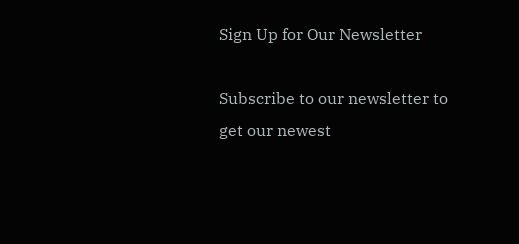Sign Up for Our Newsletter

Subscribe to our newsletter to get our newest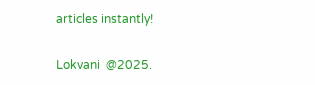articles instantly!

Lokvani  @2025.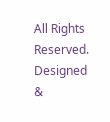All Rights Reserved. Designed &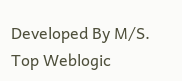Developed By M/S. Top Weblogic